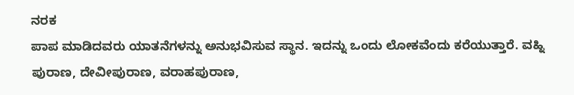ನರಕ
ಪಾಪ ಮಾಡಿದವರು ಯಾತನೆಗಳನ್ನು ಅನುಭವಿಸುವ ಸ್ಥಾನ. ಇದನ್ನು ಒಂದು ಲೋಕವೆಂದು ಕರೆಯುತ್ತಾರೆ. ವಹ್ನಿ ಪುರಾಣ, ದೇವೀಪುರಾಣ, ವರಾಹಪುರಾಣ,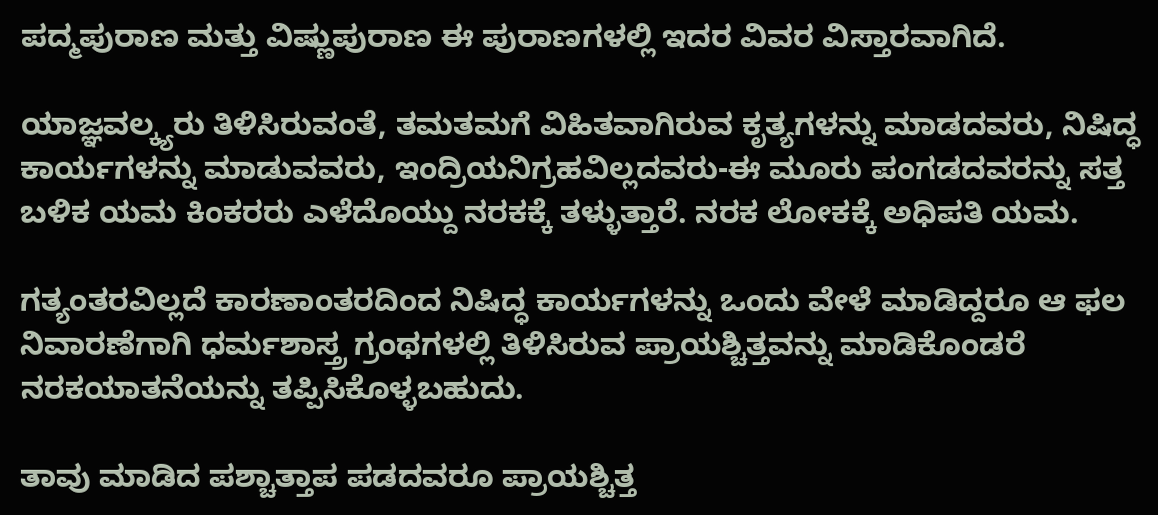ಪದ್ಮಪುರಾಣ ಮತ್ತು ವಿಷ್ಣುಪುರಾಣ ಈ ಪುರಾಣಗಳಲ್ಲಿ ಇದರ ವಿವರ ವಿಸ್ತಾರವಾಗಿದೆ.

ಯಾಜ್ಞವಲ್ಕ್ಯರು ತಿಳಿಸಿರುವಂತೆ, ತಮತಮಗೆ ವಿಹಿತವಾಗಿರುವ ಕೃತ್ಯಗಳನ್ನು ಮಾಡದವರು, ನಿಷಿದ್ಧ ಕಾರ್ಯಗಳನ್ನು ಮಾಡುವವರು, ಇಂದ್ರಿಯನಿಗ್ರಹವಿಲ್ಲದವರು-ಈ ಮೂರು ಪಂಗಡದವರನ್ನು ಸತ್ತ ಬಳಿಕ ಯಮ ಕಿಂಕರರು ಎಳೆದೊಯ್ದು ನರಕಕ್ಕೆ ತಳ್ಳುತ್ತಾರೆ. ನರಕ ಲೋಕಕ್ಕೆ ಅಧಿಪತಿ ಯಮ.

ಗತ್ಯಂತರವಿಲ್ಲದೆ ಕಾರಣಾಂತರದಿಂದ ನಿಷಿದ್ಧ ಕಾರ್ಯಗಳನ್ನು ಒಂದು ವೇಳೆ ಮಾಡಿದ್ದರೂ ಆ ಫಲ ನಿವಾರಣೆಗಾಗಿ ಧರ್ಮಶಾಸ್ತ್ರ ಗ್ರಂಥಗಳಲ್ಲಿ ತಿಳಿಸಿರುವ ಪ್ರಾಯಶ್ಚಿತ್ತವನ್ನು ಮಾಡಿಕೊಂಡರೆ ನರಕಯಾತನೆಯನ್ನು ತಪ್ಪಿಸಿಕೊಳ್ಳಬಹುದು.

ತಾವು ಮಾಡಿದ ಪಶ್ಚಾತ್ತಾಪ ಪಡದವರೂ ಪ್ರಾಯಶ್ಚಿತ್ತ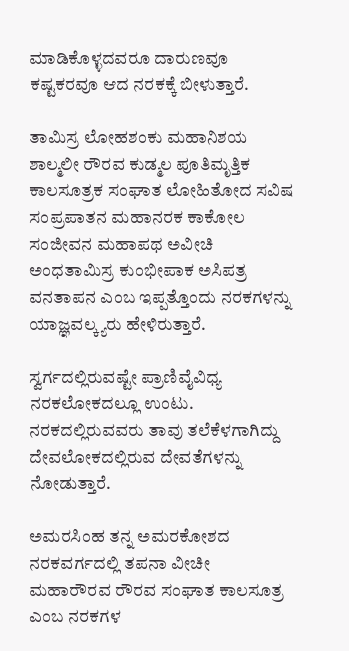ಮಾಡಿಕೊಳ್ಳದವರೂ ದಾರುಣವೂ ಕಷ್ಟಕರವೂ ಆದ ನರಕಕ್ಕೆ ಬೀಳುತ್ತಾರೆ.

ತಾಮಿಸ್ರ ಲೋಹಶಂಕು ಮಹಾನಿಶಯ ಶಾಲ್ಮಲೀ ರೌರವ ಕುಡ್ಮಲ ಪೂತಿಮೃತ್ತಿಕ ಕಾಲಸೂತ್ರಕ ಸಂಘಾತ ಲೋಹಿತೋದ ಸವಿಷ ಸಂಪ್ರಪಾತನ ಮಹಾನರಕ ಕಾಕೋಲ ಸಂಜೀವನ ಮಹಾಪಥ ಅವೀಚಿ ಅಂಧತಾಮಿಸ್ರ ಕುಂಭೀಪಾಕ ಅಸಿಪತ್ರ ವನತಾಪನ ಎಂಬ ಇಪ್ಪತ್ತೊಂದು ನರಕಗಳನ್ನು ಯಾಜ್ಞವಲ್ಕ್ಯರು ಹೇಳಿರುತ್ತಾರೆ.

ಸ್ವರ್ಗದಲ್ಲಿರುವಷ್ಟೇ ಪ್ರಾಣಿವೈವಿಧ್ಯ ನರಕಲೋಕದಲ್ಲೂ ಉಂಟು. ನರಕದಲ್ಲಿರುವವರು ತಾವು ತಲೆಕೆಳಗಾಗಿದ್ದು ದೇವಲೋಕದಲ್ಲಿರುವ ದೇವತೆಗಳನ್ನು ನೋಡುತ್ತಾರೆ.

ಅಮರಸಿಂಹ ತನ್ನ ಅಮರಕೋಶದ ನರಕವರ್ಗದಲ್ಲಿ ತಪನಾ ವೀಚೀ ಮಹಾರೌರವ ರೌರವ ಸಂಘಾತ ಕಾಲಸೂತ್ರ ಎಂಬ ನರಕಗಳ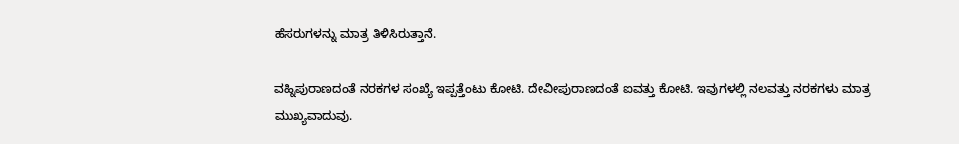ಹೆಸರುಗಳನ್ನು ಮಾತ್ರ ತಿಳಿಸಿರುತ್ತಾನೆ.

ವಹ್ನಿಪುರಾಣದಂತೆ ನರಕಗಳ ಸಂಖ್ಯೆ ಇಪ್ಪತ್ತೆಂಟು ಕೋಟಿ. ದೇವೀಪುರಾಣದಂತೆ ಐವತ್ತು ಕೋಟಿ. ಇವುಗಳಲ್ಲಿ ನಲವತ್ತು ನರಕಗಳು ಮಾತ್ರ ಮುಖ್ಯವಾದುವು.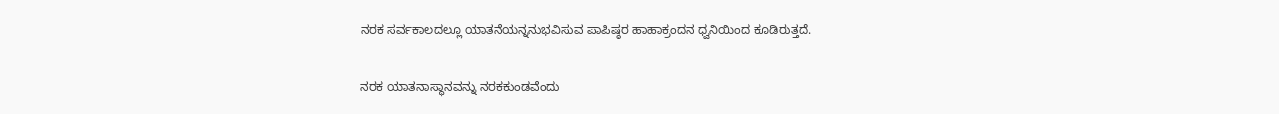ನರಕ ಸರ್ವಕಾಲದಲ್ಲೂ ಯಾತನೆಯನ್ನನುಭವಿಸುವ ಪಾಪಿಷ್ಠರ ಹಾಹಾಕ್ರಂದನ ಧ್ವನಿಯಿಂದ ಕೂಡಿರುತ್ತದೆ.

ನರಕ ಯಾತನಾಸ್ಥಾನವನ್ನು ನರಕಕುಂಡವೆಂದು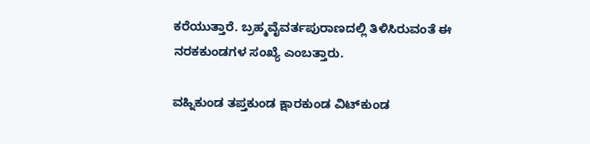ಕರೆಯುತ್ತಾರೆ. ಬ್ರಹ್ಮವೈವರ್ತಪುರಾಣದಲ್ಲಿ ತಿಳಿಸಿರುವಂತೆ ಈ ನರಕಕುಂಡಗಳ ಸಂಖ್ಯೆ ಎಂಬತ್ತಾರು.

ವಹ್ನಿಕುಂಡ ತಪ್ತಕುಂಡ ಕ್ಷಾರಕುಂಡ ವಿಟ್‍ಕುಂಡ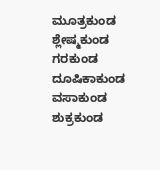ಮೂತ್ರಕುಂಡ ಶ್ಲೇಷ್ಮಕುಂಡ ಗರಕುಂಡ ದೂಷಿಕಾಕುಂಡ ವಸಾಕುಂಡ ಶುಕ್ರಕುಂಡ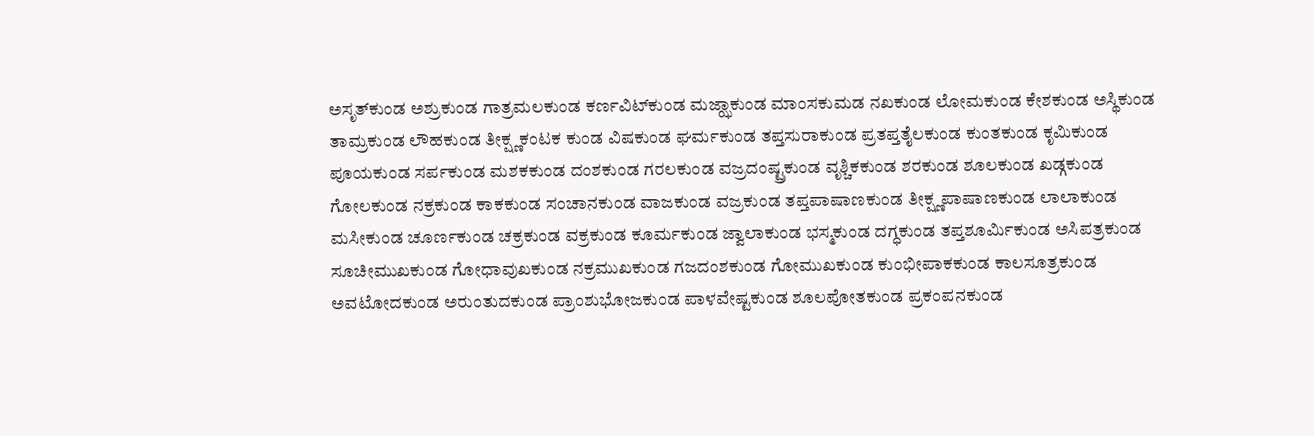ಅಸೃತ್‍ಕುಂಡ ಅಶ್ರುಕುಂಡ ಗಾತ್ರಮಲಕುಂಡ ಕರ್ಣವಿಟ್‍ಕುಂಡ ಮಜ್ಝಾಕುಂಡ ಮಾಂಸಕುಮಡ ನಖಕುಂಡ ಲೋಮಕುಂಡ ಕೇಶಕುಂಡ ಅಸ್ಥಿಕುಂಡ ತಾಮ್ರಕುಂಡ ಲೌಹಕುಂಡ ತೀಕ್ಷ್ಣಕಂಟಕ ಕುಂಡ ವಿಷಕುಂಡ ಘರ್ಮಕುಂಡ ತಪ್ತಸುರಾಕುಂಡ ಪ್ರತಪ್ತತೈಲಕುಂಡ ಕುಂತಕುಂಡ ಕೃಮಿಕುಂಡ ಪೂಯಕುಂಡ ಸರ್ಪಕುಂಡ ಮಶಕಕುಂಡ ದಂಶಕುಂಡ ಗರಲಕುಂಡ ವಜ್ರದಂಷ್ಟ್ರಕುಂಡ ವೃಶ್ಚಿಕಕುಂಡ ಶರಕುಂಡ ಶೂಲಕುಂಡ ಖಡ್ಗಕುಂಡ ಗೋಲಕುಂಡ ನಕ್ರಕುಂಡ ಕಾಕಕುಂಡ ಸಂಚಾನಕುಂಡ ವಾಜಕುಂಡ ವಜ್ರಕುಂಡ ತಪ್ತಪಾಷಾಣಕುಂಡ ತೀಕ್ಷ್ಣಪಾಷಾಣಕುಂಡ ಲಾಲಾಕುಂಡ ಮಸೀಕುಂಡ ಚೂರ್ಣಕುಂಡ ಚಕ್ರಕುಂಡ ವಕ್ರಕುಂಡ ಕೂರ್ಮಕುಂಡ ಜ್ವಾಲಾಕುಂಡ ಭಸ್ಮಕುಂಡ ದಗ್ಧಕುಂಡ ತಪ್ತಶೂರ್ಮಿಕುಂಡ ಅಸಿಪತ್ರಕುಂಡ ಸೂಚೀಮುಖಕುಂಡ ಗೋಧಾವುಖಕುಂಡ ನಕ್ರಮುಖಕುಂಡ ಗಜದಂಶಕುಂಡ ಗೋಮುಖಕುಂಡ ಕುಂಭೀಪಾಕಕುಂಡ ಕಾಲಸೂತ್ರಕುಂಡ ಅವಟೋದಕುಂಡ ಅರುಂತುದಕುಂಡ ಪ್ರಾಂಶುಭೋಜಕುಂಡ ಪಾಳವೇಷ್ಟಕುಂಡ ಶೂಲಪೋತಕುಂಡ ಪ್ರಕಂಪನಕುಂಡ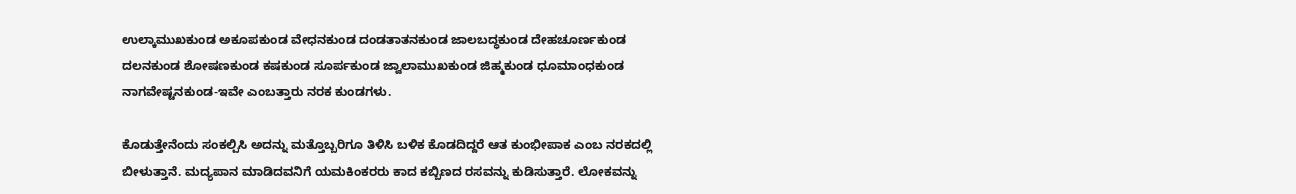ಉಲ್ಕಾಮುಖಕುಂಡ ಅಕೂಪಕುಂಡ ವೇಧನಕುಂಡ ದಂಡತಾತನಕುಂಡ ಜಾಲಬದ್ಧಕುಂಡ ದೇಹಚೂರ್ಣಕುಂಡ ದಲನಕುಂಡ ಶೋಷಣಕುಂಡ ಕಷಕುಂಡ ಸೂರ್ಪಕುಂಡ ಜ್ವಾಲಾಮುಖಕುಂಡ ಜಿಹ್ಮಕುಂಡ ಧೂಮಾಂಧಕುಂಡ ನಾಗವೇಷ್ಟನಕುಂಡ-ಇವೇ ಎಂಬತ್ತಾರು ನರಕ ಕುಂಡಗಳು.

ಕೊಡುತ್ತೇನೆಂದು ಸಂಕಲ್ಪಿಸಿ ಅದನ್ನು ಮತ್ತೊಬ್ಬರಿಗೂ ತಿಳಿಸಿ ಬಳಿಕ ಕೊಡದಿದ್ದರೆ ಆತ ಕುಂಭೀಪಾಕ ಎಂಬ ನರಕದಲ್ಲಿ ಬೀಳುತ್ತಾನೆ. ಮದ್ಯಪಾನ ಮಾಡಿದವನಿಗೆ ಯಮಕಿಂಕರರು ಕಾದ ಕಬ್ಬಿಣದ ರಸವನ್ನು ಕುಡಿಸುತ್ತಾರೆ. ಲೋಕವನ್ನು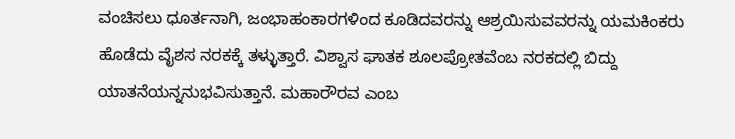ವಂಚಿಸಲು ಧೂರ್ತನಾಗಿ, ಜಂಭಾಹಂಕಾರಗಳಿಂದ ಕೂಡಿದವರನ್ನು ಆಶ್ರಯಿಸುವವರನ್ನು ಯಮಕಿಂಕರು ಹೊಡೆದು ವೈಶಸ ನರಕಕ್ಕೆ ತಳ್ಳುತ್ತಾರೆ. ವಿಶ್ವಾಸ ಘಾತಕ ಶೂಲಪ್ರೋತವೆಂಬ ನರಕದಲ್ಲಿ ಬಿದ್ದು ಯಾತನೆಯನ್ನನುಭವಿಸುತ್ತಾನೆ. ಮಹಾರೌರವ ಎಂಬ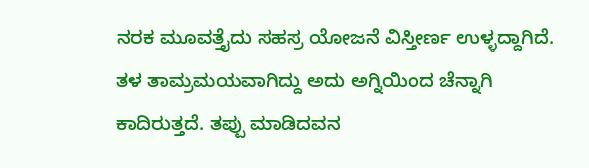ನರಕ ಮೂವತ್ತೈದು ಸಹಸ್ರ ಯೋಜನೆ ವಿಸ್ತೀರ್ಣ ಉಳ್ಳದ್ದಾಗಿದೆ. ತಳ ತಾಮ್ರಮಯವಾಗಿದ್ದು ಅದು ಅಗ್ನಿಯಿಂದ ಚೆನ್ನಾಗಿ ಕಾದಿರುತ್ತದೆ. ತಪ್ಪು ಮಾಡಿದವನ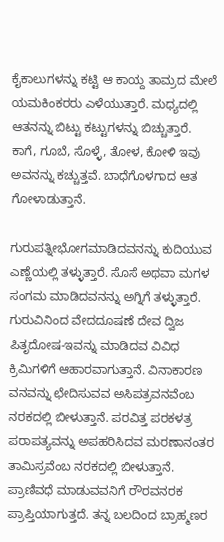ಕೈಕಾಲುಗಳನ್ನು ಕಟ್ಟಿ ಆ ಕಾಯ್ದ ತಾಮ್ರದ ಮೇಲೆ ಯಮಕಿಂಕರರು ಎಳೆಯುತ್ತಾರೆ. ಮಧ್ಯದಲ್ಲಿ ಆತನನ್ನು ಬಿಟ್ಟು ಕಟ್ಟುಗಳನ್ನು ಬಿಚ್ಚುತ್ತಾರೆ. ಕಾಗೆ, ಗೂಬೆ, ಸೊಳ್ಳೆ, ತೋಳ, ಕೋಳಿ ಇವು ಅವನನ್ನು ಕಚ್ಚುತ್ತವೆ. ಬಾಧೆಗೊಳಗಾದ ಆತ ಗೋಳಾಡುತ್ತಾನೆ.

ಗುರುಪತ್ನೀಭೋಗಮಾಡಿದವನನ್ನು ಕುದಿಯುವ ಎಣ್ಣೆಯಲ್ಲಿ ತಳ್ಳುತ್ತಾರೆ. ಸೊಸೆ ಅಥವಾ ಮಗಳ ಸಂಗಮ ಮಾಡಿದವನನ್ನು ಅಗ್ನಿಗೆ ತಳ್ಳುತ್ತಾರೆ. ಗುರುವಿನಿಂದ ವೇದದೂಷಣೆ ದೇವ ದ್ವಿಜ ಪಿತೃದೋಷ-ಇವನ್ನು ಮಾಡಿದವ ವಿವಿಧ ಕ್ರಿಮಿಗಳಿಗೆ ಆಹಾರವಾಗುತ್ತಾನೆ. ವಿನಾಕಾರಣ ವನವನ್ನು ಛೇದಿಸುವವ ಅಸಿಪತ್ರವನವೆಂಬ ನರಕದಲ್ಲಿ ಬೀಳುತ್ತಾನೆ. ಪರವಿತ್ತ ಪರಕಳತ್ರ ಪರಾಪತ್ಯವನ್ನು ಅಪಹರಿಸಿದವ ಮರಣಾನಂತರ ತಾಮಿಸ್ರವೆಂಬ ನರಕದಲ್ಲಿ ಬೀಳುತ್ತಾನೆ. ಪ್ರಾಣಿವಧೆ ಮಾಡುವವನಿಗೆ ರೌರವನರಕ ಪ್ರಾಪ್ತಿಯಾಗುತ್ತದೆ. ತನ್ನ ಬಲದಿಂದ ಬ್ರಾಹ್ಮಣರ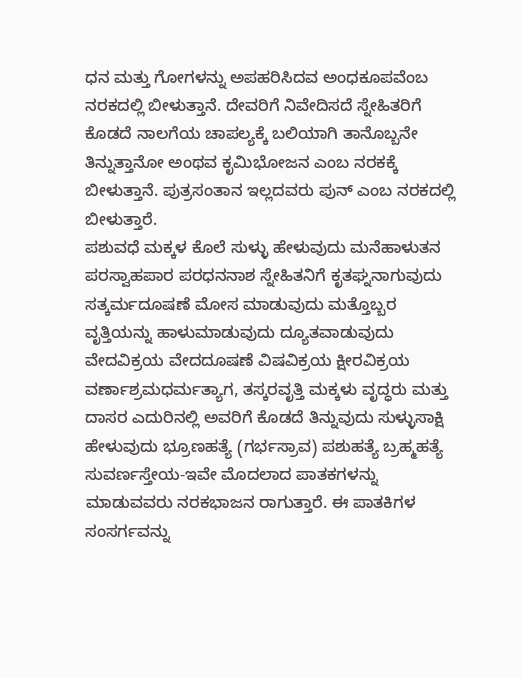ಧನ ಮತ್ತು ಗೋಗಳನ್ನು ಅಪಹರಿಸಿದವ ಅಂಧಕೂಪವೆಂಬ ನರಕದಲ್ಲಿ ಬೀಳುತ್ತಾನೆ. ದೇವರಿಗೆ ನಿವೇದಿಸದೆ ಸ್ನೇಹಿತರಿಗೆ ಕೊಡದೆ ನಾಲಗೆಯ ಚಾಪಲ್ಯಕ್ಕೆ ಬಲಿಯಾಗಿ ತಾನೊಬ್ಬನೇ ತಿನ್ನುತ್ತಾನೋ ಅಂಥವ ಕೃಮಿಭೋಜನ ಎಂಬ ನರಕಕ್ಕೆ ಬೀಳುತ್ತಾನೆ. ಪುತ್ರಸಂತಾನ ಇಲ್ಲದವರು ಪುನ್ ಎಂಬ ನರಕದಲ್ಲಿ ಬೀಳುತ್ತಾರೆ.
ಪಶುವಧೆ ಮಕ್ಕಳ ಕೊಲೆ ಸುಳ್ಳು ಹೇಳುವುದು ಮನೆಹಾಳುತನ ಪರಸ್ವಾಹಪಾರ ಪರಧನನಾಶ ಸ್ನೇಹಿತನಿಗೆ ಕೃತಘ್ನನಾಗುವುದು ಸತ್ಕರ್ಮದೂಷಣೆ ಮೋಸ ಮಾಡುವುದು ಮತ್ತೊಬ್ಬರ ವೃತ್ತಿಯನ್ನು ಹಾಳುಮಾಡುವುದು ದ್ಯೂತವಾಡುವುದು ವೇದವಿಕ್ರಯ ವೇದದೂಷಣೆ ವಿಷವಿಕ್ರಯ ಕ್ಷೀರವಿಕ್ರಯ ವರ್ಣಾಶ್ರಮಧರ್ಮತ್ಯಾಗ, ತಸ್ಕರವೃತ್ತಿ ಮಕ್ಕಳು ವೃದ್ಧರು ಮತ್ತು ದಾಸರ ಎದುರಿನಲ್ಲಿ ಅವರಿಗೆ ಕೊಡದೆ ತಿನ್ನುವುದು ಸುಳ್ಳುಸಾಕ್ಷಿ ಹೇಳುವುದು ಭ್ರೂಣಹತ್ಯೆ (ಗರ್ಭಸ್ರಾವ) ಪಶುಹತ್ಯೆ ಬ್ರಹ್ಮಹತ್ಯೆ ಸುವರ್ಣಸ್ತೇಯ-ಇವೇ ಮೊದಲಾದ ಪಾತಕಗಳನ್ನು ಮಾಡುವವರು ನರಕಭಾಜನ ರಾಗುತ್ತಾರೆ. ಈ ಪಾತಕಿಗಳ ಸಂಸರ್ಗವನ್ನು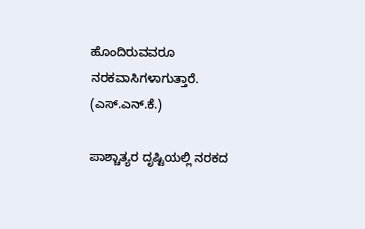ಹೊಂದಿರುವವರೂ ನರಕವಾಸಿಗಳಾಗುತ್ತಾರೆ.                           (ಎಸ್.ಎನ್.ಕೆ.)

ಪಾಶ್ಚಾತ್ಯರ ದೃಷ್ಟಿಯಲ್ಲಿ ನರಕದ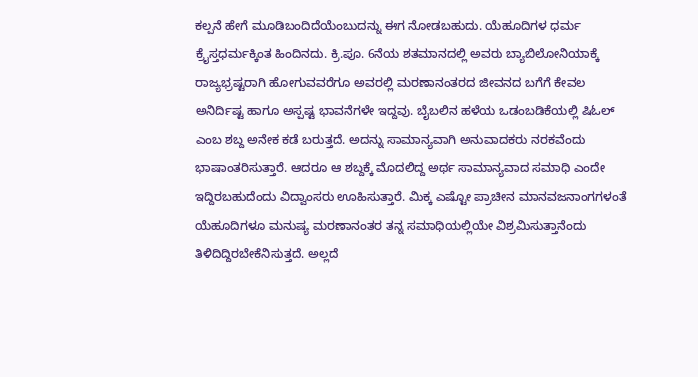ಕಲ್ಪನೆ ಹೇಗೆ ಮೂಡಿಬಂದಿದೆಯೆಂಬುದನ್ನು ಈಗ ನೋಡಬಹುದು. ಯೆಹೂದಿಗಳ ಧರ್ಮ ಕ್ರೈಸ್ತಧರ್ಮಕ್ಕಿಂತ ಹಿಂದಿನದು. ಕ್ರಿ.ಪೂ. 6ನೆಯ ಶತಮಾನದಲ್ಲಿ ಅವರು ಬ್ಯಾಬಿಲೋನಿಯಾಕ್ಕೆ ರಾಜ್ಯಭ್ರಷ್ಟರಾಗಿ ಹೋಗುವವರೆಗೂ ಅವರಲ್ಲಿ ಮರಣಾನಂತರದ ಜೀವನದ ಬಗೆಗೆ ಕೇವಲ ಅನಿರ್ದಿಷ್ಟ ಹಾಗೂ ಅಸ್ಪಷ್ಟ ಭಾವನೆಗಳೇ ಇದ್ದವು. ಬೈಬಲಿನ ಹಳೆಯ ಒಡಂಬಡಿಕೆಯಲ್ಲಿ ಷಿಓಲ್ ಎಂಬ ಶಬ್ದ ಅನೇಕ ಕಡೆ ಬರುತ್ತದೆ. ಅದನ್ನು ಸಾಮಾನ್ಯವಾಗಿ ಅನುವಾದಕರು ನರಕವೆಂದು ಭಾಷಾಂತರಿಸುತ್ತಾರೆ. ಆದರೂ ಆ ಶಬ್ದಕ್ಕೆ ಮೊದಲಿದ್ದ ಅರ್ಥ ಸಾಮಾನ್ಯವಾದ ಸಮಾಧಿ ಎಂದೇ ಇದ್ದಿರಬಹುದೆಂದು ವಿದ್ವಾಂಸರು ಊಹಿಸುತ್ತಾರೆ. ಮಿಕ್ಕ ಎಷ್ಟೋ ಪ್ರಾಚೀನ ಮಾನವಜನಾಂಗಗಳಂತೆ ಯೆಹೂದಿಗಳೂ ಮನುಷ್ಯ ಮರಣಾನಂತರ ತನ್ನ ಸಮಾಧಿಯಲ್ಲಿಯೇ ವಿಶ್ರಮಿಸುತ್ತಾನೆಂದು ತಿಳಿದಿದ್ದಿರಬೇಕೆನಿಸುತ್ತದೆ. ಅಲ್ಲದೆ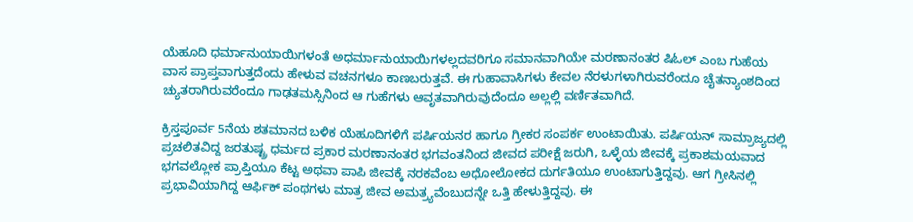ಯೆಹೂದಿ ಧರ್ಮಾನುಯಾಯಿಗಳಂತೆ ಅಧರ್ಮಾನುಯಾಯಿಗಳಲ್ಲದವರಿಗೂ ಸಮಾನವಾಗಿಯೇ ಮರಣಾನಂತರ ಷಿಓಲ್ ಎಂಬ ಗುಹೆಯ ವಾಸ ಪ್ರಾಪ್ತವಾಗುತ್ತದೆಂದು ಹೇಳುವ ವಚನಗಳೂ ಕಾಣಬರುತ್ತವೆ. ಈ ಗುಹಾವಾಸಿಗಳು ಕೇವಲ ನೆರಳುಗಳಾಗಿರುವರೆಂದೂ ಚೈತನ್ಯಾಂಶದಿಂದ ಚ್ಯುತರಾಗಿರುವರೆಂದೂ ಗಾಢತಮಸ್ಸಿನಿಂದ ಆ ಗುಹೆಗಳು ಆವೃತವಾಗಿರುವುದೆಂದೂ ಅಲ್ಲಲ್ಲಿ ವರ್ಣಿತವಾಗಿದೆ.

ಕ್ರಿಸ್ತಪೂರ್ವ 5ನೆಯ ಶತಮಾನದ ಬಳಿಕ ಯೆಹೂದಿಗಳಿಗೆ ಪರ್ಷಿಯನರ ಹಾಗೂ ಗ್ರೀಕರ ಸಂಪರ್ಕ ಉಂಟಾಯಿತು. ಪರ್ಷಿಯನ್ ಸಾಮ್ರಾಜ್ಯದಲ್ಲಿ ಪ್ರಚಲಿತವಿದ್ದ ಜರತುಷ್ಟ್ರ ಧರ್ಮದ ಪ್ರಕಾರ ಮರಣಾನಂತರ ಭಗವಂತನಿಂದ ಜೀವದ ಪರೀಕ್ಷೆ ಜರುಗಿ, ಒಳ್ಳೆಯ ಜೀವಕ್ಕೆ ಪ್ರಕಾಶಮಯವಾದ ಭಗವಲ್ಲೋಕ ಪ್ರಾಪ್ತಿಯೂ ಕೆಟ್ಟ ಅಥವಾ ಪಾಪಿ ಜೀವಕ್ಕೆ ನರಕವೆಂಬ ಅಧೋಲೋಕದ ದುರ್ಗತಿಯೂ ಉಂಟಾಗುತ್ತಿದ್ದವು. ಆಗ ಗ್ರೀಸಿನಲ್ಲಿ ಪ್ರಭಾವಿಯಾಗಿದ್ದ ಆರ್ಫಿಕ್ ಪಂಥಗಳು ಮಾತ್ರ ಜೀವ ಅಮತ್ರ್ಯವೆಂಬುದನ್ನೇ ಒತ್ತಿ ಹೇಳುತ್ತಿದ್ದವು. ಈ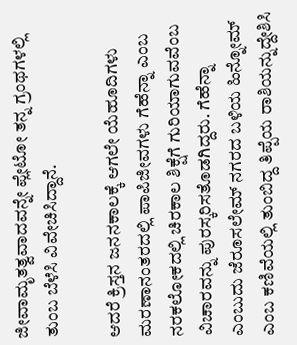ಜೀವಾಮೃತತ್ವವಾದವನ್ನೇ ಪ್ಲೇಟೋ ತನ್ನ ಗ್ರಂಥಗಳಲ್ಲಿ ತುಂಬ ಬೆಳೆಸಿ ವಿವೇಚಿಸಿದ್ದಾನೆ.

ಆದರೆ ಕ್ರಿಸ್ತನ ಜನನಕಾಲಕ್ಕೆ ಆಗಲೇ ಯೆಹೂದಿಗಳು ಮರಣಾನಂತರದಲ್ಲಿ ಪಾಪಿಜೀವಗಳು ಗೆಹೆನ್ನಾ ಎಂಬ ನರಕಲೋಕದಲ್ಲಿ ಚಿರಕಾಲ ಶಿಕ್ಷೆಗೆ ಗುರಿಯಾಗುವವೆಂಬ ವಿಚಾರವನ್ನು ಪುರಸ್ಕರಿಸತೊಡಗಿದ್ದರು. ಗೆಹೆನ್ನಾ ಎಂಬುದು ಜೆರೂಸಲೇಮ್ ನಗರದ ಬಳಿಯ ಹಿನ್ನೋಮ್ ಎಂಬ ಕಣಿವೆಯಲ್ಲಿ ತುಂಬಿದ್ದ ತಿಪ್ಪೆಯ ರಾಶಿಯನ್ನುದ್ದೇಶಿಸಿ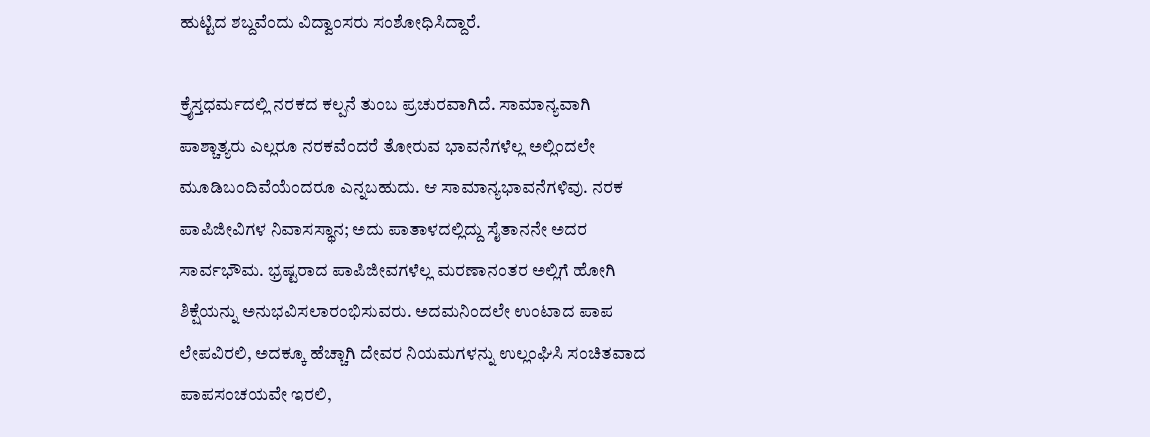ಹುಟ್ಟಿದ ಶಬ್ದವೆಂದು ವಿದ್ವಾಂಸರು ಸಂಶೋಧಿಸಿದ್ದಾರೆ.

ಕ್ರೈಸ್ತಧರ್ಮದಲ್ಲಿ ನರಕದ ಕಲ್ಪನೆ ತುಂಬ ಪ್ರಚುರವಾಗಿದೆ. ಸಾಮಾನ್ಯವಾಗಿ ಪಾಶ್ಚಾತ್ಯರು ಎಲ್ಲರೂ ನರಕವೆಂದರೆ ತೋರುವ ಭಾವನೆಗಳೆಲ್ಲ ಅಲ್ಲಿಂದಲೇ ಮೂಡಿಬಂದಿವೆಯೆಂದರೂ ಎನ್ನಬಹುದು. ಆ ಸಾಮಾನ್ಯಭಾವನೆಗಳಿವು. ನರಕ ಪಾಪಿಜೀವಿಗಳ ನಿವಾಸಸ್ಥಾನ; ಅದು ಪಾತಾಳದಲ್ಲಿದ್ದು ಸೈತಾನನೇ ಅದರ ಸಾರ್ವಭೌಮ. ಭ್ರಷ್ಟರಾದ ಪಾಪಿಜೀವಗಳೆಲ್ಲ ಮರಣಾನಂತರ ಅಲ್ಲಿಗೆ ಹೋಗಿ ಶಿಕ್ಷೆಯನ್ನು ಅನುಭವಿಸಲಾರಂಭಿಸುವರು. ಅದಮನಿಂದಲೇ ಉಂಟಾದ ಪಾಪ ಲೇಪವಿರಲಿ, ಅದಕ್ಕೂ ಹೆಚ್ಚಾಗಿ ದೇವರ ನಿಯಮಗಳನ್ನು ಉಲ್ಲಂಘಿಸಿ ಸಂಚಿತವಾದ ಪಾಪಸಂಚಯವೇ ಇರಲಿ,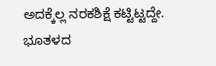ಅದಕ್ಕೆಲ್ಲ ನರಕಶಿಕ್ಷೆ ಕಟ್ಟಿಟ್ಟದ್ದೇ. ಭೂತಳದ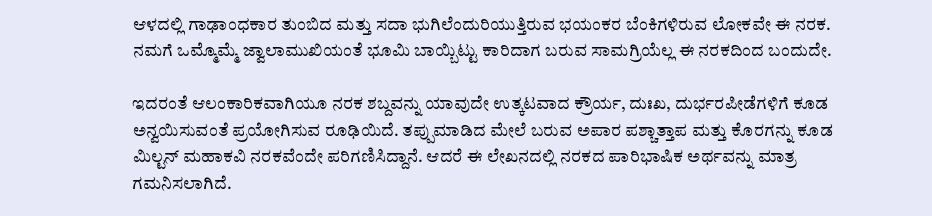ಆಳದಲ್ಲಿ ಗಾಢಾಂಧಕಾರ ತುಂಬಿದ ಮತ್ತು ಸದಾ ಭುಗಿಲೆಂದುರಿಯುತ್ತಿರುವ ಭಯಂಕರ ಬೆಂಕಿಗಳಿರುವ ಲೋಕವೇ ಈ ನರಕ. ನಮಗೆ ಒಮ್ಮೊಮ್ಮೆ ಜ್ವಾಲಾಮುಖಿಯಂತೆ ಭೂಮಿ ಬಾಯ್ಬಿಟ್ಟು ಕಾರಿದಾಗ ಬರುವ ಸಾಮಗ್ರಿಯೆಲ್ಲ ಈ ನರಕದಿಂದ ಬಂದುದೇ.

ಇದರಂತೆ ಆಲಂಕಾರಿಕವಾಗಿಯೂ ನರಕ ಶಬ್ದವನ್ನು ಯಾವುದೇ ಉತ್ಕಟವಾದ ಕ್ರೌರ್ಯ, ದುಃಖ, ದುರ್ಭರಪೀಡೆಗಳಿಗೆ ಕೂಡ ಅನ್ವಯಿಸುವಂತೆ ಪ್ರಯೋಗಿಸುವ ರೂಢಿಯಿದೆ. ತಪ್ಪುಮಾಡಿದ ಮೇಲೆ ಬರುವ ಅಪಾರ ಪಶ್ಚಾತ್ತಾಪ ಮತ್ತು ಕೊರಗನ್ನು ಕೂಡ ಮಿಲ್ಟನ್ ಮಹಾಕವಿ ನರಕವೆಂದೇ ಪರಿಗಣಿಸಿದ್ದಾನೆ. ಆದರೆ ಈ ಲೇಖನದಲ್ಲಿ ನರಕದ ಪಾರಿಭಾಷಿಕ ಅರ್ಥವನ್ನು ಮಾತ್ರ ಗಮನಿಸಲಾಗಿದೆ.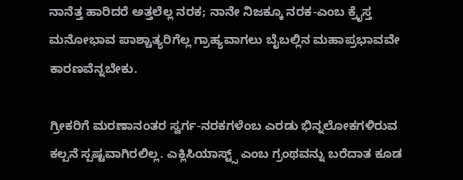ನಾನೆತ್ತ ಹಾರಿದರೆ ಅತ್ತಲೆಲ್ಲ ನರಕ; ನಾನೇ ನಿಜಕ್ಕೂ ನರಕ-ಎಂಬ ಕ್ರೈಸ್ತ ಮನೋಭಾವ ಪಾಶ್ಚಾತ್ಯರಿಗೆಲ್ಲ ಗ್ರಾಹ್ಯವಾಗಲು ಬೈಬಲ್ಲಿನ ಮಹಾಪ್ರಭಾವವೇ ಕಾರಣವೆನ್ನಬೇಕು.

ಗ್ರೀಕರಿಗೆ ಮರಣಾನಂತರ ಸ್ವರ್ಗ-ನರಕಗಳೆಂಬ ಎರಡು ಭಿನ್ನಲೋಕಗಳಿರುವ ಕಲ್ಪನೆ ಸ್ಪಷ್ಟವಾಗಿರಲಿಲ್ಲ. ಎಕ್ಲಿಸಿಯಾಸ್ಟ್ಸ್ ಎಂಬ ಗ್ರಂಥವನ್ನು ಬರೆದಾತ ಕೂಡ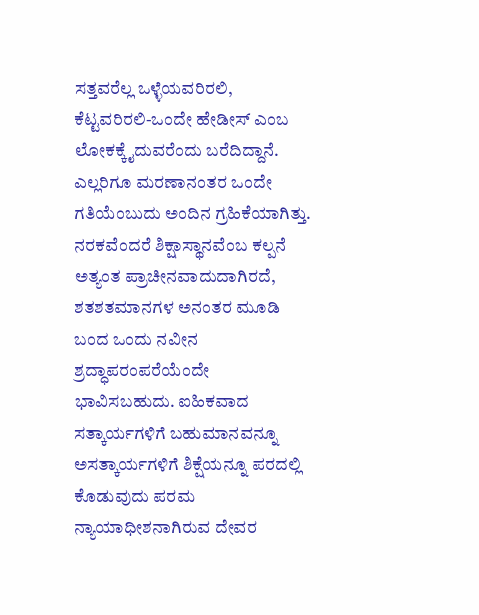ಸತ್ತವರೆಲ್ಲ ಒಳ್ಳೆಯವರಿರಲಿ, ಕೆಟ್ಟವರಿರಲಿ-ಒಂದೇ ಹೇಡೀಸ್ ಎಂಬ ಲೋಕಕ್ಕೈದುವರೆಂದು ಬರೆದಿದ್ದಾನೆ. ಎಲ್ಲರಿಗೂ ಮರಣಾನಂತರ ಒಂದೇ ಗತಿಯೆಂಬುದು ಅಂದಿನ ಗ್ರಹಿಕೆಯಾಗಿತ್ತು. ನರಕವೆಂದರೆ ಶಿಕ್ಷಾಸ್ಥಾನವೆಂಬ ಕಲ್ಪನೆ ಅತ್ಯಂತ ಪ್ರಾಚೀನವಾದುದಾಗಿರದೆ, ಶತಶತಮಾನಗಳ ಅನಂತರ ಮೂಡಿ ಬಂದ ಒಂದು ನವೀನ ಶ್ರದ್ಧಾಪರಂಪರೆಯೆಂದೇ ಭಾವಿಸಬಹುದು. ಐಹಿಕವಾದ ಸತ್ಕಾರ್ಯಗಳಿಗೆ ಬಹುಮಾನವನ್ನೂ ಅಸತ್ಕಾರ್ಯಗಳಿಗೆ ಶಿಕ್ಷೆಯನ್ನೂ ಪರದಲ್ಲಿ ಕೊಡುವುದು ಪರಮ ನ್ಯಾಯಾಧೀಶನಾಗಿರುವ ದೇವರ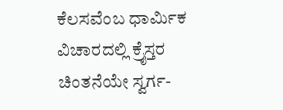ಕೆಲಸವೆಂಬ ಧಾರ್ಮಿಕ ವಿಚಾರದಲ್ಲಿ ಕ್ರೈಸ್ತರ ಚಿಂತನೆಯೇ ಸ್ವರ್ಗ-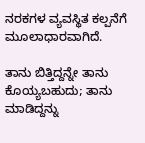ನರಕಗಳ ವ್ಯವಸ್ಥಿತ ಕಲ್ಪನೆಗೆ ಮೂಲಾಧಾರವಾಗಿದೆ.

ತಾನು ಬಿತ್ತಿದ್ದನ್ನೇ ತಾನು ಕೊಯ್ಯಬಹುದು; ತಾನು ಮಾಡಿದ್ದನ್ನು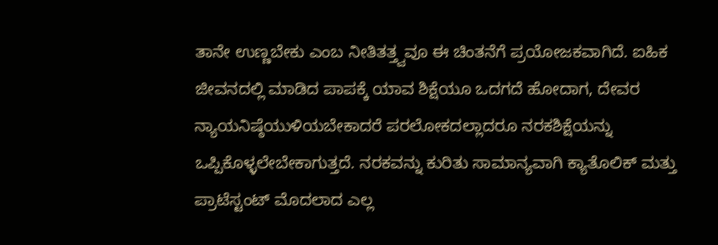ತಾನೇ ಉಣ್ಣಬೇಕು ಎಂಬ ನೀತಿತತ್ತ್ವವೂ ಈ ಚಿಂತನೆಗೆ ಪ್ರಯೋಜಕವಾಗಿದೆ. ಐಹಿಕ ಜೀವನದಲ್ಲಿ ಮಾಡಿದ ಪಾಪಕ್ಕೆ ಯಾವ ಶಿಕ್ಷೆಯೂ ಒದಗದೆ ಹೋದಾಗ, ದೇವರ ನ್ಯಾಯನಿಷ್ಠೆಯುಳಿಯಬೇಕಾದರೆ ಪರಲೋಕದಲ್ಲಾದರೂ ನರಕಶಿಕ್ಷೆಯನ್ನು ಒಪ್ಪಿಕೊಳ್ಳಲೇಬೇಕಾಗುತ್ತದೆ. ನರಕವನ್ನು ಕುರಿತು ಸಾಮಾನ್ಯವಾಗಿ ಕ್ಯಾತೊಲಿಕ್ ಮತ್ತು ಪ್ರಾಟೆಸ್ಟಂಟ್ ಮೊದಲಾದ ಎಲ್ಲ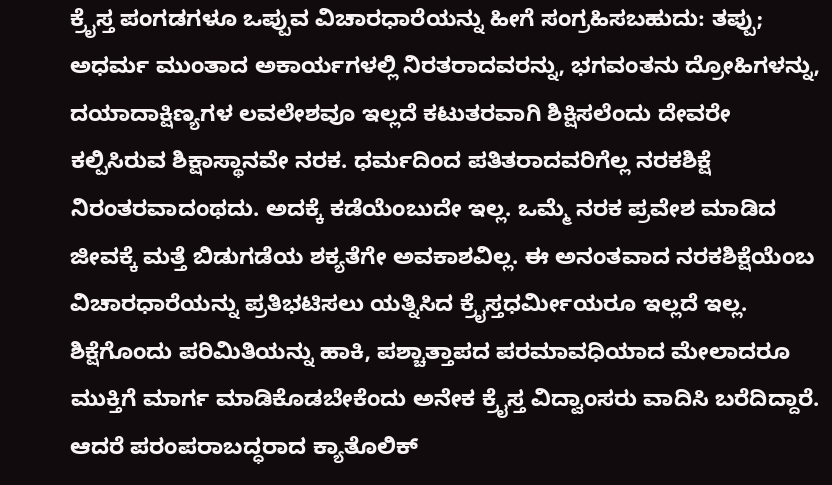ಕ್ರೈಸ್ತ ಪಂಗಡಗಳೂ ಒಪ್ಪುವ ವಿಚಾರಧಾರೆಯನ್ನು ಹೀಗೆ ಸಂಗ್ರಹಿಸಬಹುದು: ತಪ್ಪು; ಅಧರ್ಮ ಮುಂತಾದ ಅಕಾರ್ಯಗಳಲ್ಲಿ ನಿರತರಾದವರನ್ನು, ಭಗವಂತನು ದ್ರೋಹಿಗಳನ್ನು, ದಯಾದಾಕ್ಷಿಣ್ಯಗಳ ಲವಲೇಶವೂ ಇಲ್ಲದೆ ಕಟುತರವಾಗಿ ಶಿಕ್ಷಿಸಲೆಂದು ದೇವರೇ ಕಲ್ಪಿಸಿರುವ ಶಿಕ್ಷಾಸ್ಥಾನವೇ ನರಕ. ಧರ್ಮದಿಂದ ಪತಿತರಾದವರಿಗೆಲ್ಲ ನರಕಶಿಕ್ಷೆ ನಿರಂತರವಾದಂಥದು. ಅದಕ್ಕೆ ಕಡೆಯೆಂಬುದೇ ಇಲ್ಲ. ಒಮ್ಮೆ ನರಕ ಪ್ರವೇಶ ಮಾಡಿದ ಜೀವಕ್ಕೆ ಮತ್ತೆ ಬಿಡುಗಡೆಯ ಶಕ್ಯತೆಗೇ ಅವಕಾಶವಿಲ್ಲ. ಈ ಅನಂತವಾದ ನರಕಶಿಕ್ಷೆಯೆಂಬ ವಿಚಾರಧಾರೆಯನ್ನು ಪ್ರತಿಭಟಿಸಲು ಯತ್ನಿಸಿದ ಕ್ರೈಸ್ತಧರ್ಮೀಯರೂ ಇಲ್ಲದೆ ಇಲ್ಲ. ಶಿಕ್ಷೆಗೊಂದು ಪರಿಮಿತಿಯನ್ನು ಹಾಕಿ, ಪಶ್ಚಾತ್ತಾಪದ ಪರಮಾವಧಿಯಾದ ಮೇಲಾದರೂ ಮುಕ್ತಿಗೆ ಮಾರ್ಗ ಮಾಡಿಕೊಡಬೇಕೆಂದು ಅನೇಕ ಕ್ರೈಸ್ತ ವಿದ್ವಾಂಸರು ವಾದಿಸಿ ಬರೆದಿದ್ದಾರೆ. ಆದರೆ ಪರಂಪರಾಬದ್ಧರಾದ ಕ್ಯಾತೊಲಿಕ್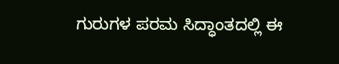ಗುರುಗಳ ಪರಮ ಸಿದ್ಧಾಂತದಲ್ಲಿ ಈ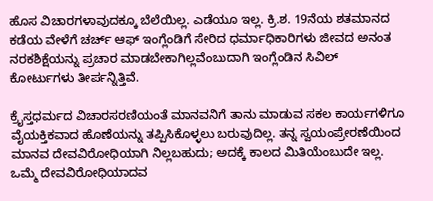ಹೊಸ ವಿಚಾರಗಳಾವುದಕ್ಕೂ ಬೆಲೆಯಿಲ್ಲ. ಎಡೆಯೂ ಇಲ್ಲ. ಕ್ರಿ.ಶ. 19ನೆಯ ಶತಮಾನದ ಕಡೆಯ ವೇಳೆಗೆ ಚರ್ಚ್ ಆಫ್ ಇಂಗ್ಲೆಂಡಿಗೆ ಸೇರಿದ ಧರ್ಮಾಧಿಕಾರಿಗಳು ಜೀವದ ಅನಂತ ನರಕಶಿಕ್ಷೆಯನ್ನು ಪ್ರಚಾರ ಮಾಡಬೇಕಾಗಿಲ್ಲವೆಂಬುದಾಗಿ ಇಂಗ್ಲೆಂಡಿನ ಸಿವಿಲ್ ಕೋರ್ಟುಗಳು ತೀರ್ಪನ್ನಿತ್ತಿವೆ.

ಕ್ರೈಸ್ತಧರ್ಮದ ವಿಚಾರಸರಣಿಯಂತೆ ಮಾನವನಿಗೆ ತಾನು ಮಾಡುವ ಸಕಲ ಕಾರ್ಯಗಳಿಗೂ ವೈಯಕ್ತಿಕವಾದ ಹೊಣೆಯನ್ನು ತಪ್ಪಿಸಿಕೊಳ್ಳಲು ಬರುವುದಿಲ್ಲ. ತನ್ನ ಸ್ವಯಂಪ್ರೇರಣೆಯಿಂದ ಮಾನವ ದೇವವಿರೋಧಿಯಾಗಿ ನಿಲ್ಲಬಹುದು; ಅದಕ್ಕೆ ಕಾಲದ ಮಿತಿಯೆಂಬುದೇ ಇಲ್ಲ. ಒಮ್ಮೆ ದೇವವಿರೋಧಿಯಾದವ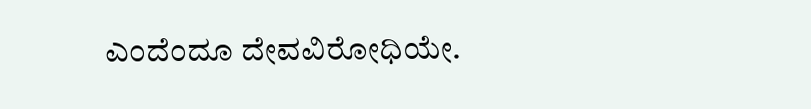ಎಂದೆಂದೂ ದೇವವಿರೋಧಿಯೇ.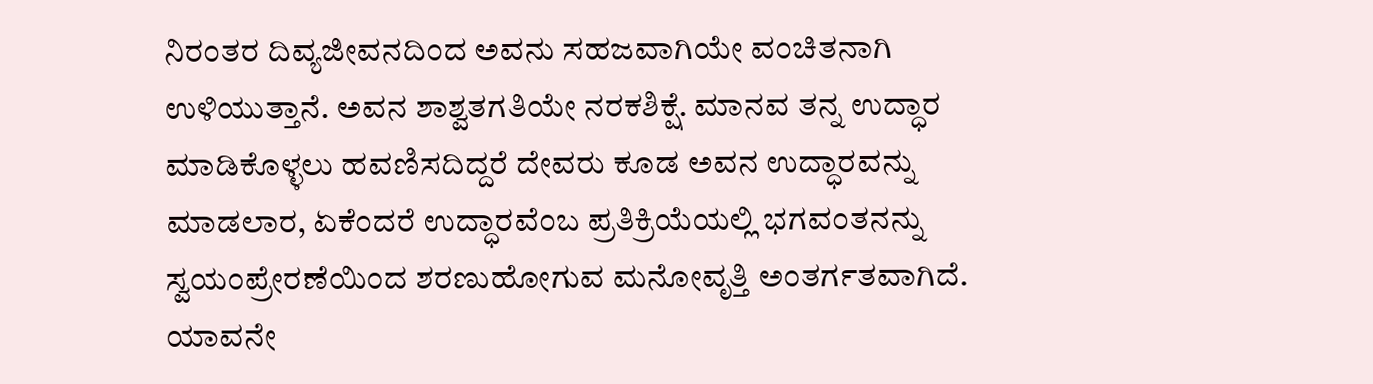ನಿರಂತರ ದಿವ್ಯಜೀವನದಿಂದ ಅವನು ಸಹಜವಾಗಿಯೇ ವಂಚಿತನಾಗಿ ಉಳಿಯುತ್ತಾನೆ. ಅವನ ಶಾಶ್ವತಗತಿಯೇ ನರಕಶಿಕ್ಷೆ. ಮಾನವ ತನ್ನ ಉದ್ಧಾರ ಮಾಡಿಕೊಳ್ಳಲು ಹವಣಿಸದಿದ್ದರೆ ದೇವರು ಕೂಡ ಅವನ ಉದ್ಧಾರವನ್ನು ಮಾಡಲಾರ, ಏಕೆಂದರೆ ಉದ್ಧಾರವೆಂಬ ಪ್ರತಿಕ್ರಿಯೆಯಲ್ಲಿ ಭಗವಂತನನ್ನು ಸ್ವಯಂಪ್ರೇರಣೆಯಿಂದ ಶರಣುಹೋಗುವ ಮನೋವೃತ್ತಿ ಅಂತರ್ಗತವಾಗಿದೆ. ಯಾವನೇ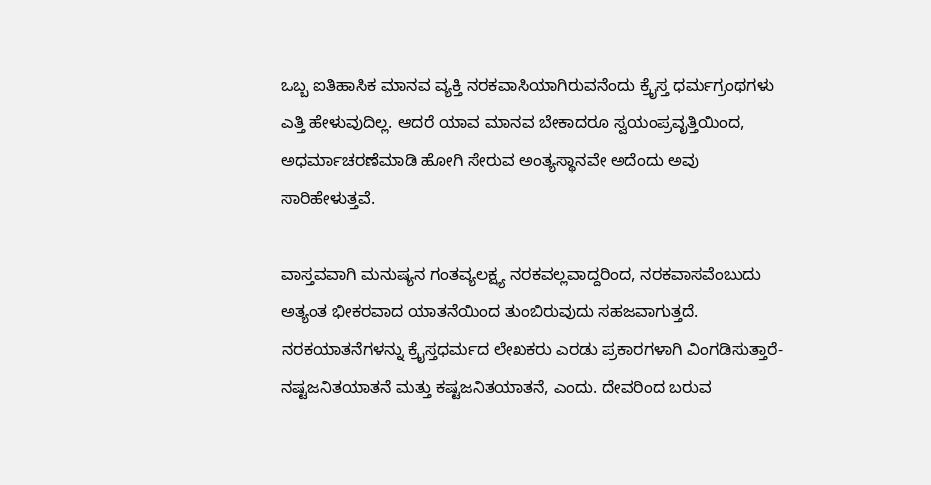ಒಬ್ಬ ಐತಿಹಾಸಿಕ ಮಾನವ ವ್ಯಕ್ತಿ ನರಕವಾಸಿಯಾಗಿರುವನೆಂದು ಕ್ರೈಸ್ತ ಧರ್ಮಗ್ರಂಥಗಳು ಎತ್ತಿ ಹೇಳುವುದಿಲ್ಲ. ಆದರೆ ಯಾವ ಮಾನವ ಬೇಕಾದರೂ ಸ್ವಯಂಪ್ರವೃತ್ತಿಯಿಂದ, ಅಧರ್ಮಾಚರಣೆಮಾಡಿ ಹೋಗಿ ಸೇರುವ ಅಂತ್ಯಸ್ಥಾನವೇ ಅದೆಂದು ಅವು ಸಾರಿಹೇಳುತ್ತವೆ.

ವಾಸ್ತವವಾಗಿ ಮನುಷ್ಯನ ಗಂತವ್ಯಲಕ್ಷ್ಯ ನರಕವಲ್ಲವಾದ್ದರಿಂದ, ನರಕವಾಸವೆಂಬುದು ಅತ್ಯಂತ ಭೀಕರವಾದ ಯಾತನೆಯಿಂದ ತುಂಬಿರುವುದು ಸಹಜವಾಗುತ್ತದೆ. ನರಕಯಾತನೆಗಳನ್ನು ಕ್ರೈಸ್ತಧರ್ಮದ ಲೇಖಕರು ಎರಡು ಪ್ರಕಾರಗಳಾಗಿ ವಿಂಗಡಿಸುತ್ತಾರೆ-ನಷ್ಟಜನಿತಯಾತನೆ ಮತ್ತು ಕಷ್ಟಜನಿತಯಾತನೆ, ಎಂದು. ದೇವರಿಂದ ಬರುವ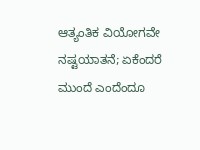ಆತ್ಯಂತಿಕ ವಿಯೋಗವೇ ನಷ್ಟಯಾತನೆ; ಏಕೆಂದರೆ ಮುಂದೆ ಎಂದೆಂದೂ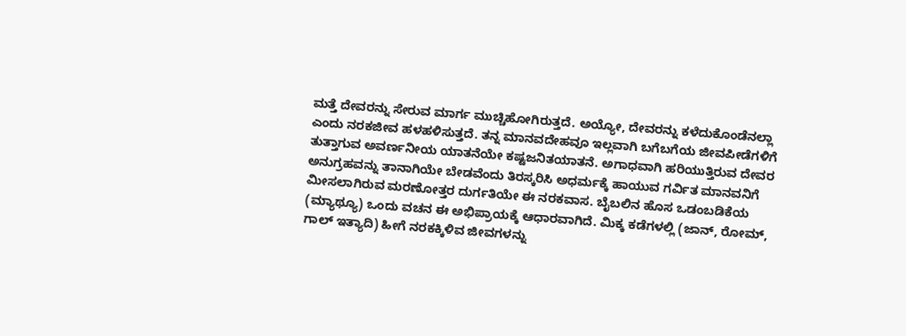ಮತ್ತೆ ದೇವರನ್ನು ಸೇರುವ ಮಾರ್ಗ ಮುಚ್ಚಿಹೋಗಿರುತ್ತದೆ. ಅಯ್ಯೋ, ದೇವರನ್ನು ಕಳೆದುಕೊಂಡೆನಲ್ಲಾ ಎಂದು ನರಕಜೀವ ಹಳಹಳಿಸುತ್ತದೆ. ತನ್ನ ಮಾನವದೇಹವೂ ಇಲ್ಲವಾಗಿ ಬಗೆಬಗೆಯ ಜೀವಪೀಡೆಗಳಿಗೆ ತುತ್ತಾಗುವ ಅವರ್ಣನೀಯ ಯಾತನೆಯೇ ಕಷ್ಟಜನಿತಯಾತನೆ. ಅಗಾಧವಾಗಿ ಹರಿಯುತ್ತಿರುವ ದೇವರ ಅನುಗ್ರಹವನ್ನು ತಾನಾಗಿಯೇ ಬೇಡವೆಂದು ತಿರಸ್ಕರಿಸಿ ಅಧರ್ಮಕ್ಕೆ ಹಾಯುವ ಗರ್ವಿತ ಮಾನವನಿಗೆ ಮೀಸಲಾಗಿರುವ ಮರಣೋತ್ತರ ದುರ್ಗತಿಯೇ ಈ ನರಕವಾಸ. ಬೈಬಲಿನ ಹೊಸ ಒಡಂಬಡಿಕೆಯ (ಮ್ಯಾಥ್ಯೂ) ಒಂದು ವಚನ ಈ ಅಭಿಪ್ರಾಯಕ್ಕೆ ಆಧಾರವಾಗಿದೆ. ಮಿಕ್ಕ ಕಡೆಗಳಲ್ಲಿ (ಜಾನ್, ರೋಮ್, ಗಾಲ್ ಇತ್ಯಾದಿ) ಹೀಗೆ ನರಕಕ್ಕಿಳಿವ ಜೀವಗಳನ್ನು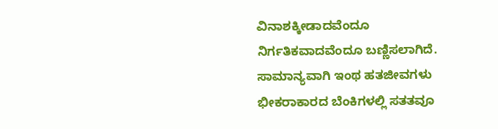ವಿನಾಶಕ್ಕೀಡಾದವೆಂದೂ ನಿರ್ಗತಿಕವಾದವೆಂದೂ ಬಣ್ಣಿಸಲಾಗಿದೆ. ಸಾಮಾನ್ಯವಾಗಿ ಇಂಥ ಹತಜೀವಗಳು ಭೀಕರಾಕಾರದ ಬೆಂಕಿಗಳಲ್ಲಿ ಸತತವೂ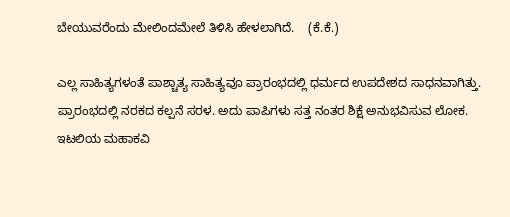ಬೇಯುವರೆಂದು ಮೇಲಿಂದಮೇಲೆ ತಿಳಿಸಿ ಹೇಳಲಾಗಿದೆ.    (ಕೆ.ಕೆ.)

ಎಲ್ಲ ಸಾಹಿತ್ಯಗಳಂತೆ ಪಾಶ್ಚಾತ್ಯ ಸಾಹಿತ್ಯವೂ ಪ್ರಾರಂಭದಲ್ಲಿ ಧರ್ಮದ ಉಪದೇಶದ ಸಾಧನವಾಗಿತ್ತು. ಪ್ರಾರಂಭದಲ್ಲಿ ನರಕದ ಕಲ್ಪನೆ ಸರಳ. ಅದು ಪಾಪಿಗಳು ಸತ್ತ ನಂತರ ಶಿಕ್ಷೆ ಅನುಭವಿಸುವ ಲೋಕ. ಇಟಲಿಯ ಮಹಾಕವಿ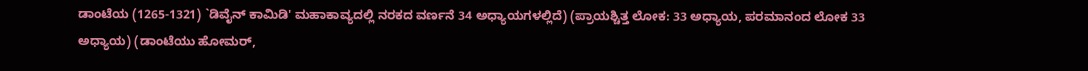ಡಾಂಟೆಯ (1265-1321) `ಡಿವೈನ್ ಕಾಮಿಡಿ' ಮಹಾಕಾವ್ಯದಲ್ಲಿ ನರಕದ ವರ್ಣನೆ 34 ಅಧ್ಯಾಯಗಳಲ್ಲಿದೆ) (ಪ್ರಾಯಶ್ಚಿತ್ತ ಲೋಕ: 33 ಅಧ್ಯಾಯ, ಪರಮಾನಂದ ಲೋಕ 33 ಅಧ್ಯಾಯ) (ಡಾಂಟೆಯು ಹೋಮರ್,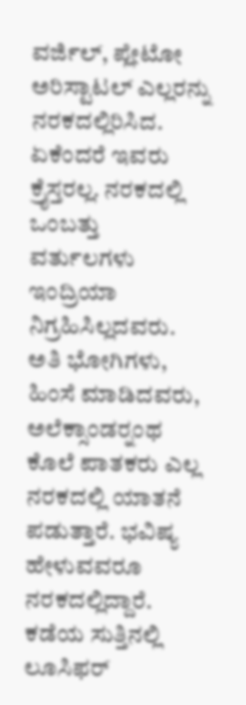ವರ್ಜಿಲ್, ಪ್ಲೇಟೋ ಅರಿಸ್ಟಾಟಲ್ ಎಲ್ಲರನ್ನು ನರಕದಲ್ಲಿರಿಸಿದ. ಏಕೆಂದರೆ ಇವರು ಕ್ರೈಸ್ತರಲ್ಲ. ನರಕದಲ್ಲಿ ಒಂಬತ್ತು ವರ್ತುಲಗಳು ಇಂದ್ರಿಯಾ ನಿಗ್ರಹಿಸಿಲ್ಲದವರು. ಅತಿ ಭೋಗಿಗಳು, ಹಿಂಸೆ ಮಾಡಿದವರು, ಅಲೆಕ್ಸಾಂಡರ್‍ನಂಥ ಕೊಲೆ ಪಾತಕರು ಎಲ್ಲ ನರಕದಲ್ಲಿ ಯಾತನೆ ಪಡುತ್ತಾರೆ. ಭವಿಷ್ಯ ಹೇಳುವವರೂ ನರಕದಲ್ಲಿದ್ದಾರೆ. ಕಡೆಯ ಸುತ್ತಿನಲ್ಲಿ ಲೂಸಿಫರ್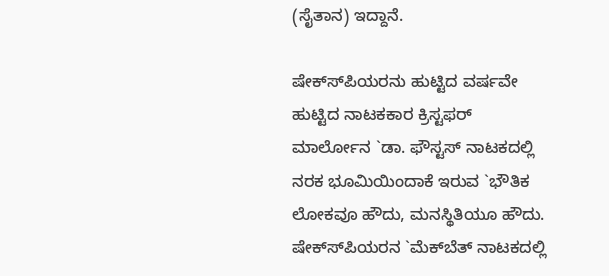(ಸೈತಾನ) ಇದ್ದಾನೆ.

ಷೇಕ್ಸ್‍ಪಿಯರನು ಹುಟ್ಟಿದ ವರ್ಷವೇ ಹುಟ್ಟಿದ ನಾಟಕಕಾರ ಕ್ರಿಸ್ಟಫರ್ ಮಾರ್ಲೋನ `ಡಾ. ಫೌಸ್ಟಸ್ ನಾಟಕದಲ್ಲಿ ನರಕ ಭೂಮಿಯಿಂದಾಕೆ ಇರುವ `ಭೌತಿಕ ಲೋಕವೂ ಹೌದು, ಮನಸ್ಥಿತಿಯೂ ಹೌದು. ಷೇಕ್ಸ್‍ಪಿಯರನ `ಮೆಕ್‍ಬೆತ್ ನಾಟಕದಲ್ಲಿ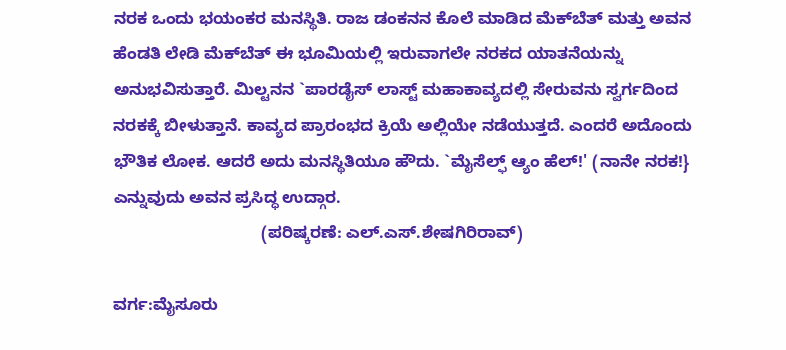ನರಕ ಒಂದು ಭಯಂಕರ ಮನಸ್ಥಿತಿ. ರಾಜ ಡಂಕನನ ಕೊಲೆ ಮಾಡಿದ ಮೆಕ್‍ಬೆತ್ ಮತ್ತು ಅವನ ಹೆಂಡತಿ ಲೇಡಿ ಮೆಕ್‍ಬೆತ್ ಈ ಭೂಮಿಯಲ್ಲಿ ಇರುವಾಗಲೇ ನರಕದ ಯಾತನೆಯನ್ನು ಅನುಭವಿಸುತ್ತಾರೆ. ಮಿಲ್ಟನನ `ಪಾರಡೈಸ್ ಲಾಸ್ಟ್ ಮಹಾಕಾವ್ಯದಲ್ಲಿ ಸೇರುವನು ಸ್ವರ್ಗದಿಂದ ನರಕಕ್ಕೆ ಬೀಳುತ್ತಾನೆ. ಕಾವ್ಯದ ಪ್ರಾರಂಭದ ಕ್ರಿಯೆ ಅಲ್ಲಿಯೇ ನಡೆಯುತ್ತದೆ. ಎಂದರೆ ಅದೊಂದು ಭೌತಿಕ ಲೋಕ. ಆದರೆ ಅದು ಮನಸ್ಥಿತಿಯೂ ಹೌದು. `ಮೈಸೆಲ್ಫ್ ಆ್ಯಂ ಹೆಲ್!' (ನಾನೇ ನರಕ!} ಎನ್ನುವುದು ಅವನ ಪ್ರಸಿದ್ಧ ಉದ್ಗಾರ.
                                (ಪರಿಷ್ಕರಣೆ: ಎಲ್.ಎಸ್.ಶೇಷಗಿರಿರಾವ್)

ವರ್ಗ:ಮೈಸೂರು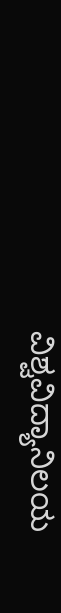ವಿಶ್ವವಿದ್ಯಾನಿಲಯ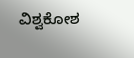ವಿಶ್ವಕೋಶ